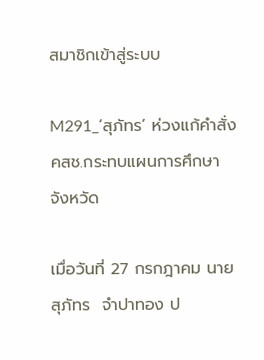สมาชิกเข้าสู่ระบบ

M291_‘สุภัทร’ ห่วงแก้คำสั่ง คสช.กระทบแผนการศึกษาจังหวัด

เมื่อวันที่ 27 กรกฎาคม นายสุภัทร  จำปาทอง ป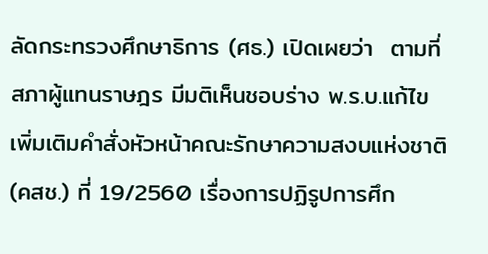ลัดกระทรวงศึกษาธิการ (ศธ.) เปิดเผยว่า  ตามที่สภาผู้แทนราษฎร มีมติเห็นชอบร่าง พ.ร.บ.แก้ไขเพิ่มเติมคำสั่งหัวหน้าคณะรักษาความสงบแห่งชาติ (คสช.) ที่ 19/2560 เรื่องการปฏิรูปการศึก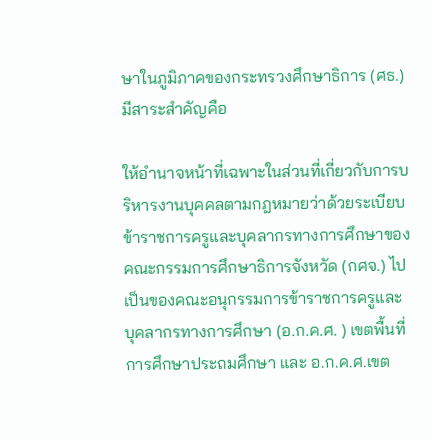ษาในภูมิภาคของกระทรวงศึกษาธิการ (ศธ.) มีสาระสำคัญคือ

ให้อำนาจหน้าที่เฉพาะในส่วนที่เกี่ยวกับการบริหารงานบุคคลตามกฎหมายว่าด้วยระเบียบข้าราชการครูและบุคลากรทางการศึกษาของคณะกรรมการศึกษาธิการจังหวัด (กศจ.) ไปเป็นของคณะอนุกรรมการข้าราชการครูและบุคลากรทางการศึกษา (อ.ก.ค.ศ. ) เขตพื้นที่การศึกษาประถมศึกษา และ อ.ก.ค.ศ.เขต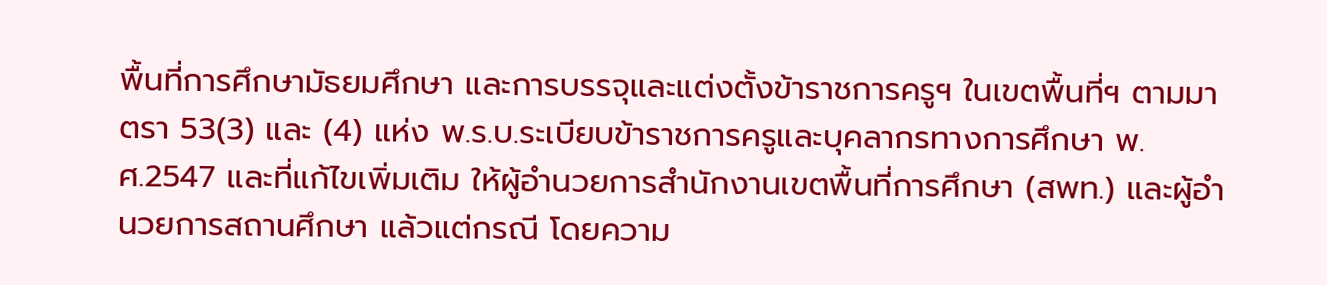พื้นที่การศึกษามัธยมศึกษา และการบรรจุและแต่งตั้งข้าราชการครูฯ ในเขตพื้นที่ฯ ตามมาตรา 53(3) และ (4) แห่ง พ.ร.บ.ระเบียบข้าราชการครูและบุคลากรทางการศึกษา พ.ศ.2547 และที่แก้ไขเพิ่มเติม ให้ผู้อํานวยการสำนักงานเขตพื้นที่การศึกษา (สพท.) และผู้อํานวยการสถานศึกษา แล้วแต่กรณี โดยความ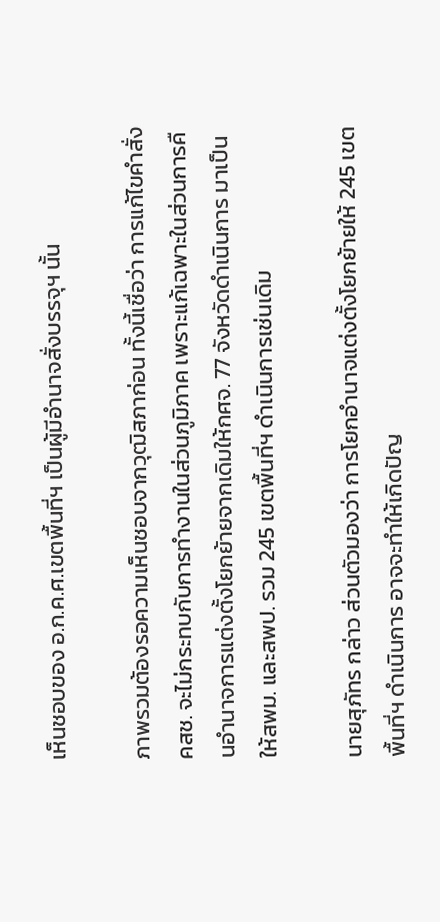เห็นชอบของ อ.ก.ค.ศ.เขตพื้นที่ฯ เป็นผู้มีอำนาจสั่งบรรจุฯ นั้น

ภาพรวมต้องรอความเห็นชอบจากวุฒิสภาก่อน ทั้งนี้เชื่อว่า การแก้ไขคำสั่งคสช. จะไม่กระทบกับการทำงานในส่วนภูมิภาค เพราะแก้เฉพาะในส่วนการคืนอำนาจการแต่งตั้งโยกย้ายจากเดิมให้กศจ. 77 จังหวัดดำเนินการ มาเป็นให้สพม. และสพป. รวม 245 เขตพื้นที่ฯ ดำเนินการเช่นเดิม

นายสุภัทร กล่าว ส่วนตัวมองว่า การโยกอำนาจแต่งตั้งโยกย้ายให้ 245 เขตพื้นที่ฯ ดำเนินการ อาจจะทำให้เกิดปัญ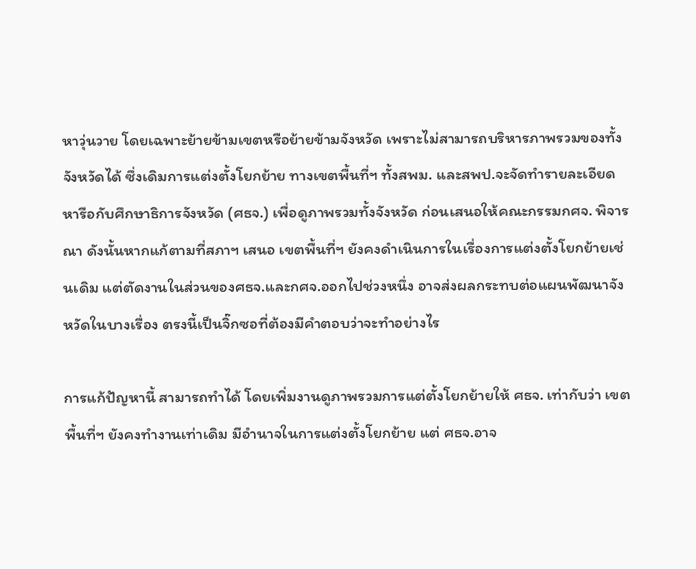หาวุ่นวาย โดยเฉพาะย้ายข้ามเขตหรือย้ายข้ามจังหวัด เพราะไม่สามารถบริหารภาพรวมของทั้งจังหวัดได้ ซึ่งเดิมการแต่งตั้งโยกย้าย ทางเขตพื้นที่ฯ ทั้งสพม. และสพป.จะจัดทำรายละเอียด หารือกับศึกษาธิการจังหวัด (ศธจ.) เพื่อดูภาพรวมทั้งจังหวัด ก่อนเสนอให้คณะกรรมกศจ. พิจารณา ดังนั้นหากแก้ตามที่สภาฯ เสนอ เขตพื้นที่ฯ ยังคงดำเนินการในเรื่องการแต่งตั้งโยกย้ายเช่นเดิม แต่ตัดงานในส่วนของศธจ.และกศจ.ออกไปช่วงหนึ่ง อาจส่งผลกระทบต่อแผนพัฒนาจังหวัดในบางเรื่อง ตรงนี้เป็นจิ๊กซอที่ต้องมีคำตอบว่าจะทำอย่างไร

การแก้ปัญหานี้ สามารถทำได้ โดยเพิ่มงานดูภาพรวมการแต่ตั้งโยกย้ายให้ ศธจ. เท่ากับว่า เขตพื้นที่ฯ ยังคงทำงานเท่าเดิม มีอำนาจในการแต่งตั้งโยกย้าย แต่ ศธจ.อาจ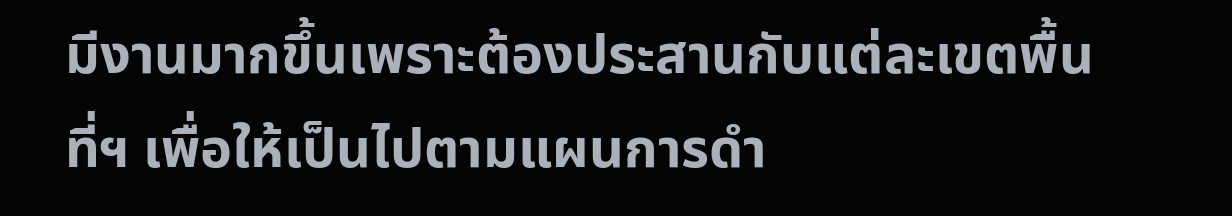มีงานมากขึ้นเพราะต้องประสานกับแต่ละเขตพื้นที่ฯ เพื่อให้เป็นไปตามแผนการดำ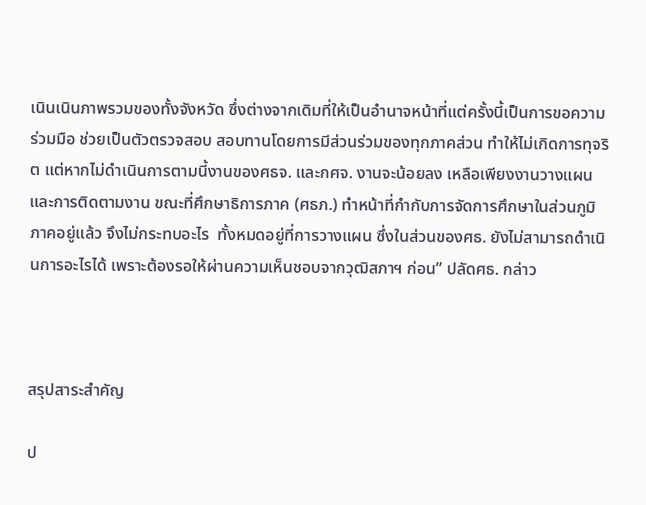เนินเนินภาพรวมของทั้งจังหวัด ซึ่งต่างจากเดิมที่ให้เป็นอำนาจหน้าที่แต่ครั้งนี้เป็นการขอความร่วมมือ ช่วยเป็นตัวตรวจสอบ สอบทานโดยการมีส่วนร่วมของทุกภาคส่วน ทำให้ไม่เกิดการทุจริต แต่หากไม่ดำเนินการตามนี้งานของศธจ. และกศจ. งานจะน้อยลง เหลือเพียงงานวางแผนและการติดตามงาน ขณะที่ศึกษาธิการภาค (ศธภ.) ทำหน้าที่กำกับการจัดการศึกษาในส่วนภูมิภาคอยู่แล้ว จึงไม่กระทบอะไร  ทั้งหมดอยู่ที่การวางแผน ซึ่งในส่วนของศธ. ยังไม่สามารถดำเนินการอะไรได้ เพราะต้องรอให้ผ่านความเห็นชอบจากวุฒิสภาฯ ก่อน” ปลัดศธ. กล่าว



สรุปสาระสำคัญ

ป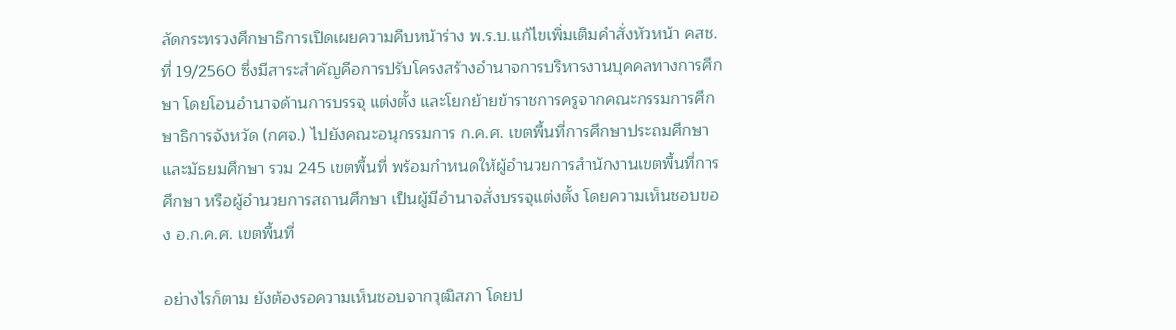ลัดกระทรวงศึกษาธิการเปิดเผยความคืบหน้าร่าง พ.ร.บ.แก้ไขเพิ่มเติมคำสั่งหัวหน้า คสช. ที่ 19/2560 ซึ่งมีสาระสำคัญคือการปรับโครงสร้างอำนาจการบริหารงานบุคคลทางการศึกษา โดยโอนอำนาจด้านการบรรจุ แต่งตั้ง และโยกย้ายข้าราชการครูจากคณะกรรมการศึกษาธิการจังหวัด (กศจ.) ไปยังคณะอนุกรรมการ ก.ค.ศ. เขตพื้นที่การศึกษาประถมศึกษาและมัธยมศึกษา รวม 245 เขตพื้นที่ พร้อมกำหนดให้ผู้อำนวยการสำนักงานเขตพื้นที่การศึกษา หรือผู้อำนวยการสถานศึกษา เป็นผู้มีอำนาจสั่งบรรจุแต่งตั้ง โดยความเห็นชอบของ อ.ก.ค.ศ. เขตพื้นที่

อย่างไรก็ตาม ยังต้องรอความเห็นชอบจากวุฒิสภา โดยป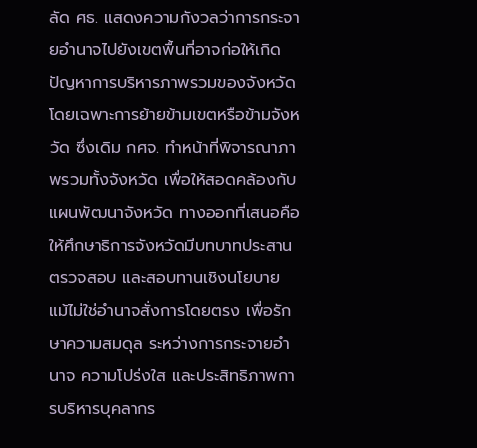ลัด ศธ. แสดงความกังวลว่าการกระจายอำนาจไปยังเขตพื้นที่อาจก่อให้เกิดปัญหาการบริหารภาพรวมของจังหวัด โดยเฉพาะการย้ายข้ามเขตหรือข้ามจังหวัด ซึ่งเดิม กศจ. ทำหน้าที่พิจารณาภาพรวมทั้งจังหวัด เพื่อให้สอดคล้องกับแผนพัฒนาจังหวัด ทางออกที่เสนอคือให้ศึกษาธิการจังหวัดมีบทบาทประสาน ตรวจสอบ และสอบทานเชิงนโยบาย แม้ไม่ใช่อำนาจสั่งการโดยตรง เพื่อรักษาความสมดุล ระหว่างการกระจายอำนาจ ความโปร่งใส และประสิทธิภาพการบริหารบุคลากร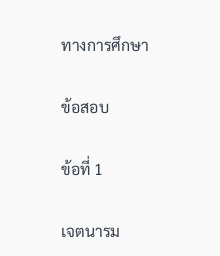ทางการศึกษา

ข้อสอบ

ข้อที่ 1

เจตนารม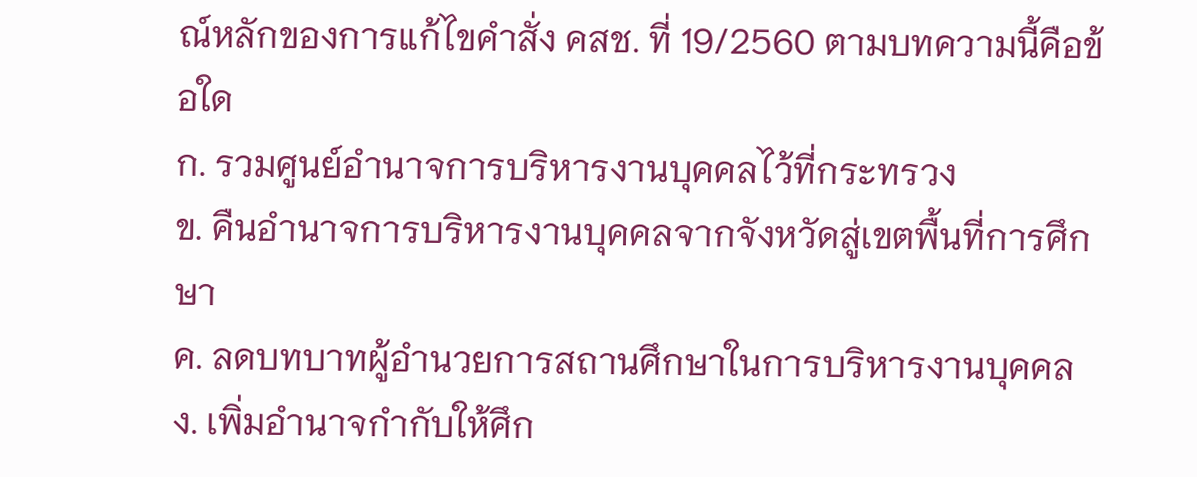ณ์หลักของการแก้ไขคำสั่ง คสช. ที่ 19/2560 ตามบทความนี้คือข้อใด
ก. รวมศูนย์อำนาจการบริหารงานบุคคลไว้ที่กระทรวง
ข. คืนอำนาจการบริหารงานบุคคลจากจังหวัดสู่เขตพื้นที่การศึกษา
ค. ลดบทบาทผู้อำนวยการสถานศึกษาในการบริหารงานบุคคล
ง. เพิ่มอำนาจกำกับให้ศึก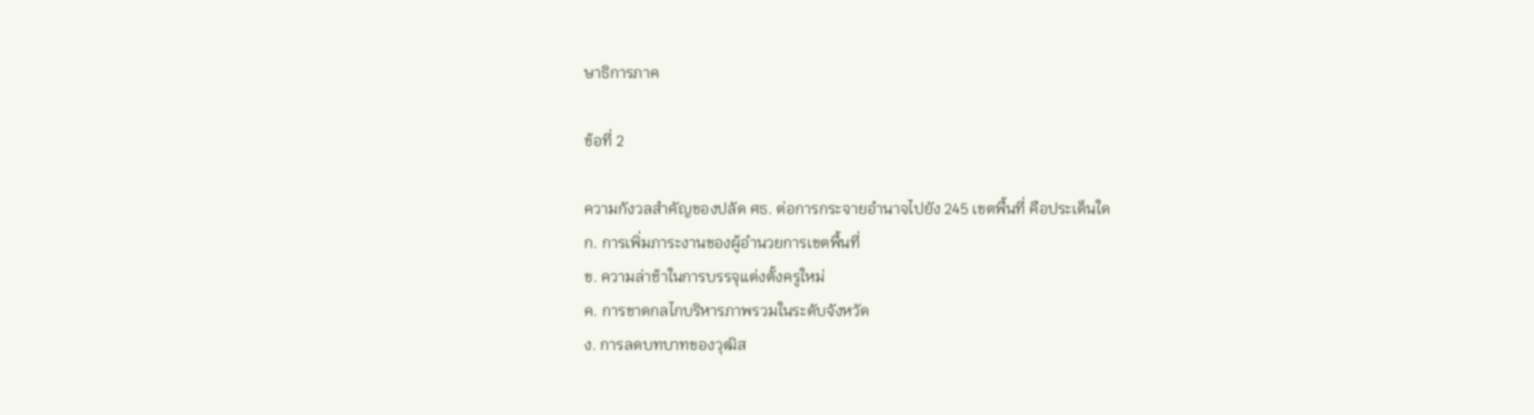ษาธิการภาค

ข้อที่ 2

ความกังวลสำคัญของปลัด ศธ. ต่อการกระจายอำนาจไปยัง 245 เขตพื้นที่ คือประเด็นใด
ก. การเพิ่มภาระงานของผู้อำนวยการเขตพื้นที่
ข. ความล่าช้าในการบรรจุแต่งตั้งครูใหม่
ค. การขาดกลไกบริหารภาพรวมในระดับจังหวัด
ง. การลดบทบาทของวุฒิส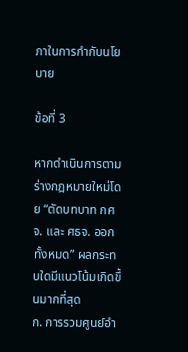ภาในการกำกับนโยบาย

ข้อที่ 3

หากดำเนินการตามร่างกฎหมายใหม่โดย “ตัดบทบาท กศจ. และ ศธจ. ออกทั้งหมด” ผลกระทบใดมีแนวโน้มเกิดขึ้นมากที่สุด
ก. การรวมศูนย์อำ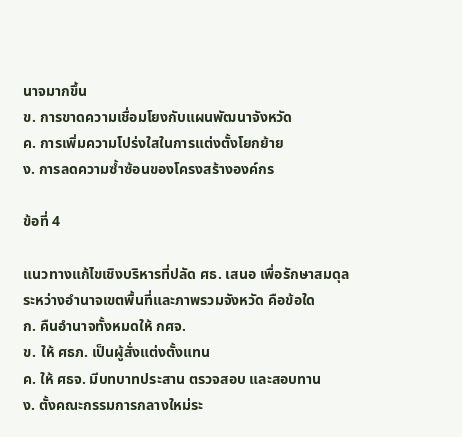นาจมากขึ้น
ข. การขาดความเชื่อมโยงกับแผนพัฒนาจังหวัด
ค. การเพิ่มความโปร่งใสในการแต่งตั้งโยกย้าย
ง. การลดความซ้ำซ้อนของโครงสร้างองค์กร

ข้อที่ 4

แนวทางแก้ไขเชิงบริหารที่ปลัด ศธ. เสนอ เพื่อรักษาสมดุลระหว่างอำนาจเขตพื้นที่และภาพรวมจังหวัด คือข้อใด
ก. คืนอำนาจทั้งหมดให้ กศจ.
ข. ให้ ศธภ. เป็นผู้สั่งแต่งตั้งแทน
ค. ให้ ศธจ. มีบทบาทประสาน ตรวจสอบ และสอบทาน
ง. ตั้งคณะกรรมการกลางใหม่ระ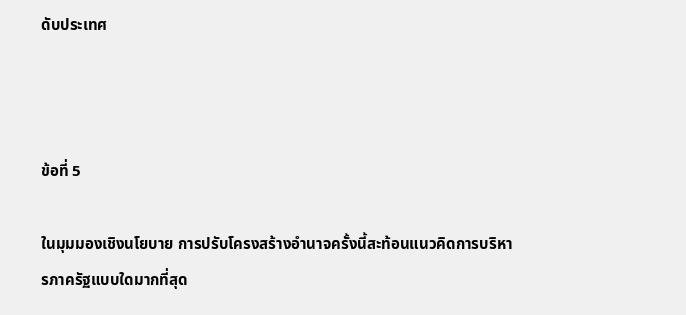ดับประเทศ



ข้อที่ 5

ในมุมมองเชิงนโยบาย การปรับโครงสร้างอำนาจครั้งนี้สะท้อนแนวคิดการบริหารภาครัฐแบบใดมากที่สุด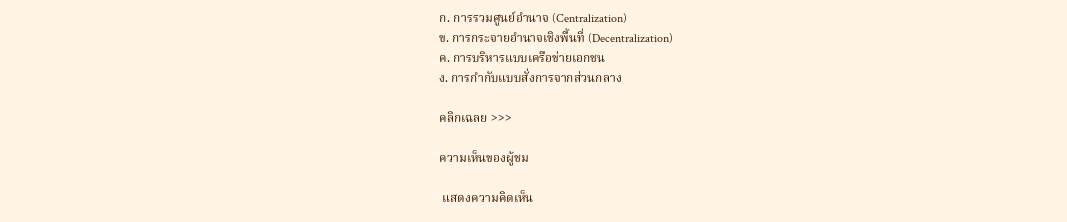ก. การรวมศูนย์อำนาจ (Centralization)
ข. การกระจายอำนาจเชิงพื้นที่ (Decentralization)
ค. การบริหารแบบเครือข่ายเอกชน
ง. การกำกับแบบสั่งการจากส่วนกลาง

คลิกเฉลย >>>

ความเห็นของผู้ชม

 แสดงความคิดเห็น